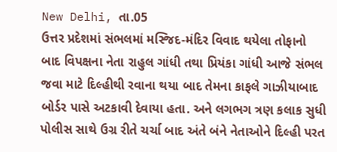New Delhi, તા.05
ઉત્તર પ્રદેશમાં સંભલમાં મસ્જિદ-મંદિર વિવાદ થયેલા તોફાનો બાદ વિપક્ષના નેતા રાહુલ ગાંધી તથા પ્રિયંકા ગાંધી આજે સંભલ જવા માટે દિલ્હીથી રવાના થયા બાદ તેમના કાફલે ગાઝીયાબાદ બોર્ડર પાસે અટકાવી દેવાયા હતા. અને લગભગ ત્રણ કલાક સુધી પોલીસ સાથે ઉગ્ર રીતે ચર્ચા બાદ અંતે બંને નેતાઓને દિલ્હી પરત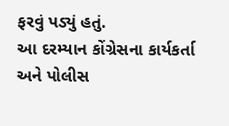ફરવું પડ્યું હતું.
આ દરમ્યાન કોંગ્રેસના કાર્યકર્તા અને પોલીસ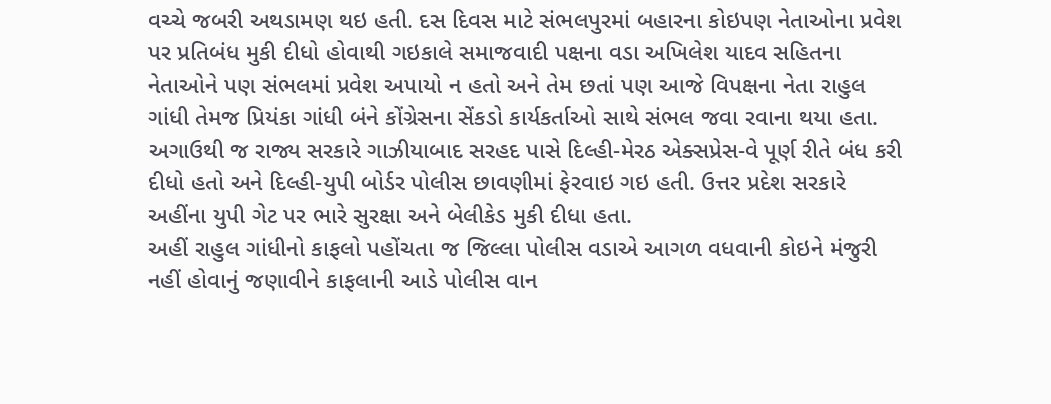વચ્ચે જબરી અથડામણ થઇ હતી. દસ દિવસ માટે સંભલપુરમાં બહારના કોઇપણ નેતાઓના પ્રવેશ પર પ્રતિબંધ મુકી દીધો હોવાથી ગઇકાલે સમાજવાદી પક્ષના વડા અખિલેશ યાદવ સહિતના નેતાઓને પણ સંભલમાં પ્રવેશ અપાયો ન હતો અને તેમ છતાં પણ આજે વિપક્ષના નેતા રાહુલ ગાંધી તેમજ પ્રિયંકા ગાંધી બંને કોંગ્રેસના સેંકડો કાર્યકર્તાઓ સાથે સંભલ જવા રવાના થયા હતા.
અગાઉથી જ રાજ્ય સરકારે ગાઝીયાબાદ સરહદ પાસે દિલ્હી-મેરઠ એક્સપ્રેસ-વે પૂર્ણ રીતે બંધ કરી દીધો હતો અને દિલ્હી-યુપી બોર્ડર પોલીસ છાવણીમાં ફેરવાઇ ગઇ હતી. ઉત્તર પ્રદેશ સરકારે અહીંના યુપી ગેટ પર ભારે સુરક્ષા અને બેલીકેડ મુકી દીધા હતા.
અહીં રાહુલ ગાંધીનો કાફલો પહોંચતા જ જિલ્લા પોલીસ વડાએ આગળ વધવાની કોઇને મંજુરી નહીં હોવાનું જણાવીને કાફલાની આડે પોલીસ વાન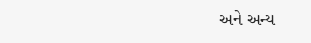અને અન્ય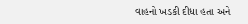વાહનો ખડકી દીધા હતા અને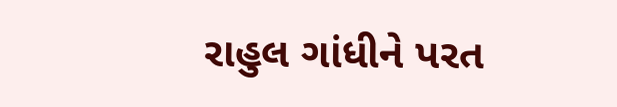રાહુલ ગાંધીને પરત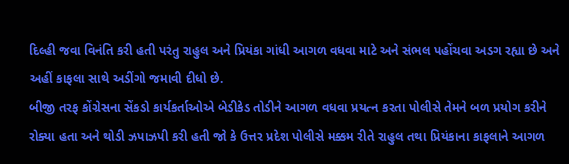દિલ્હી જવા વિનંતિ કરી હતી પરંતુ રાહુલ અને પ્રિયંકા ગાંધી આગળ વધવા માટે અને સંભલ પહોંચવા અડગ રહ્યા છે અને અહીં કાફલા સાથે અડીંગો જમાવી દીધો છે.
બીજી તરફ કોંગ્રેસના સેંકડો કાર્યકર્તાઓએ બેડીકેડ તોડીને આગળ વધવા પ્રયત્ન કરતા પોલીસે તેમને બળ પ્રયોગ કરીને રોક્યા હતા અને થોડી ઝપાઝપી કરી હતી જો કે ઉત્તર પ્રદેશ પોલીસે મક્કમ રીતે રાહુલ તથા પ્રિયંકાના કાફલાને આગળ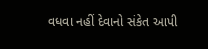વધવા નહીં દેવાનો સંકેત આપી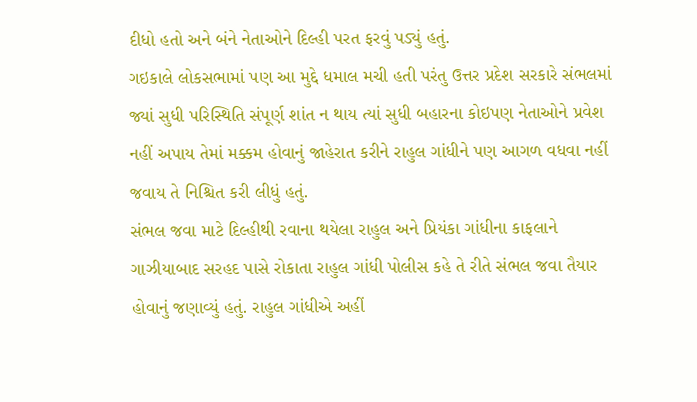દીધો હતો અને બંને નેતાઓને દિલ્હી પરત ફરવું પડ્યું હતું.
ગઇકાલે લોકસભામાં પણ આ મુદ્દે ધમાલ મચી હતી પરંતુ ઉત્તર પ્રદેશ સરકારે સંભલમાં જ્યાં સુધી પરિસ્થિતિ સંપૂર્ણ શાંત ન થાય ત્યાં સુધી બહારના કોઇપણ નેતાઓને પ્રવેશ નહીં અપાય તેમાં મક્કમ હોવાનું જાહેરાત કરીને રાહુલ ગાંધીને પણ આગળ વધવા નહીં જવાય તે નિશ્ચિત કરી લીધું હતું.
સંભલ જવા માટે દિલ્હીથી રવાના થયેલા રાહુલ અને પ્રિયંકા ગાંધીના કાફલાને ગાઝીયાબાદ સરહદ પાસે રોકાતા રાહુલ ગાંધી પોલીસ કહે તે રીતે સંભલ જવા તૈયાર હોવાનું જણાવ્યું હતું. રાહુલ ગાંધીએ અહીં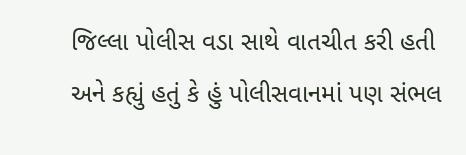જિલ્લા પોલીસ વડા સાથે વાતચીત કરી હતી અને કહ્યું હતું કે હું પોલીસવાનમાં પણ સંભલ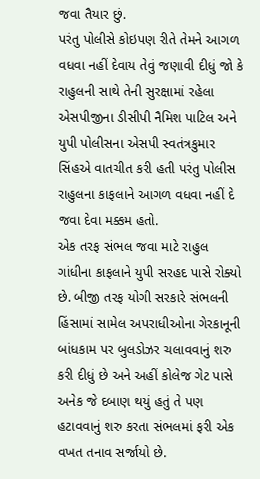જવા તૈયાર છું.
પરંતુ પોલીસે કોઇપણ રીતે તેમને આગળ વધવા નહીં દેવાય તેવું જણાવી દીધું જો કે રાહુલની સાથે તેની સુરક્ષામાં રહેલા એસપીજીના ડીસીપી નૈમિશ પાટિલ અને યુપી પોલીસના એસપી સ્વતંત્રકુમાર સિંહએ વાતચીત કરી હતી પરંતુ પોલીસ રાહુલના કાફલાને આગળ વધવા નહીં દે જવા દેવા મક્કમ હતો.
એક તરફ સંભલ જવા માટે રાહુલ ગાંધીના કાફલાને યુપી સરહદ પાસે રોક્યો છે. બીજી તરફ યોગી સરકારે સંભલની હિંસામાં સામેલ અપરાધીઓના ગેરકાનૂની બાંધકામ પર બુલડોઝર ચલાવવાનું શરુ કરી દીધું છે અને અહીં કોલેજ ગેટ પાસે અનેક જે દબાણ થયું હતું તે પણ હટાવવાનું શરુ કરતા સંભલમાં ફરી એક વખત તનાવ સર્જાયો છે.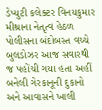ડેપ્યુટી કલેક્ટર વિનયકુમાર મીશ્રાના નેતૃત્વ હેઠળ પોલીસના બંદોબસ્ત વચ્ચે બુલડોઝર આજ સવારથી જ પહોંચી ગયા હતા અહીં બનેલી ગેરકાનૂની દુકાનો અને આવાસને ખાલી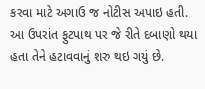કરવા માટે અગાઉ જ નોટીસ અપાઇ હતી. આ ઉપરાંત ફુટપાથ પર જે રીતે દબાણો થયા હતા તેને હટાવવાનું શરુ થઇ ગયું છે.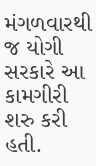મંગળવારથી જ યોગી સરકારે આ કામગીરી શરુ કરી હતી.